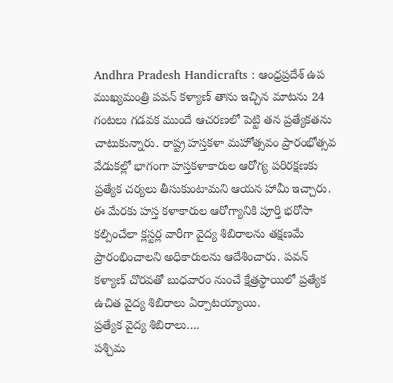Andhra Pradesh Handicrafts : ఆంధ్రప్రదేశ్ ఉప ముఖ్యమంత్రి పవన్ కళ్యాణ్ తాను ఇచ్చిన మాటను 24 గంటలు గడవక ముందే ఆచరణలో పెట్టి తన ప్రత్యేకతను చాటుకున్నారు. రాష్ట్ర హస్తకళా మహోత్సవం ప్రారంభోత్సవ వేడుకల్లో భాగంగా హస్తకళాకారుల ఆరోగ్య పరిరక్షణకు ప్రత్యేక చర్యలు తీసుకుంటామని ఆయన హామీ ఇచ్చారు. ఈ మేరకు హస్త కళాకారుల ఆరోగ్యానికి పూర్తి భరోసా కల్పించేలా క్లస్టర్ల వారీగా వైద్య శిబిరాలను తక్షణమే ప్రారంభించాలని అధికారులను ఆదేశించారు. పవన్ కళ్యాణ్ చొరవతో బుధవారం నుంచే క్షేత్రస్థాయిలో ప్రత్యేక ఉచిత వైద్య శిబిరాలు ఏర్పాటయ్యాయి.
ప్రత్యేక వైద్య శిబిరాలు….
పశ్చిమ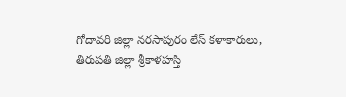గోదావరి జిల్లా నరసాపురం లేస్ కళాకారులు, తిరుపతి జిల్లా శ్రీకాళహస్తి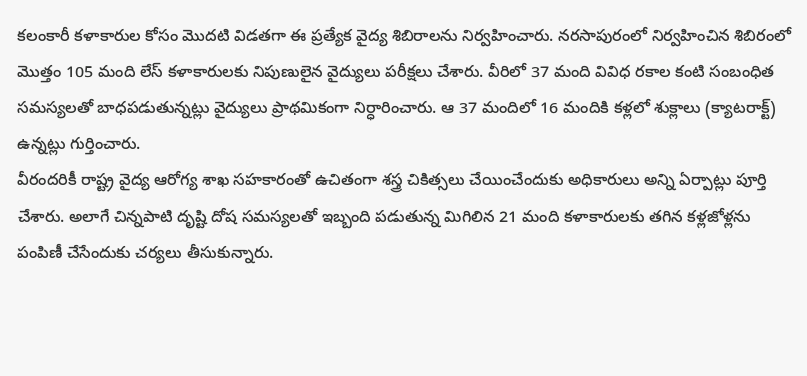కలంకారీ కళాకారుల కోసం మొదటి విడతగా ఈ ప్రత్యేక వైద్య శిబిరాలను నిర్వహించారు. నరసాపురంలో నిర్వహించిన శిబిరంలో మొత్తం 105 మంది లేస్ కళాకారులకు నిపుణులైన వైద్యులు పరీక్షలు చేశారు. వీరిలో 37 మంది వివిధ రకాల కంటి సంబంధిత సమస్యలతో బాధపడుతున్నట్లు వైద్యులు ప్రాథమికంగా నిర్ధారించారు. ఆ 37 మందిలో 16 మందికి కళ్లలో శుక్లాలు (క్యాటరాక్ట్) ఉన్నట్లు గుర్తించారు.
వీరందరికీ రాష్ట్ర వైద్య ఆరోగ్య శాఖ సహకారంతో ఉచితంగా శస్త్ర చికిత్సలు చేయించేందుకు అధికారులు అన్ని ఏర్పాట్లు పూర్తి చేశారు. అలాగే చిన్నపాటి దృష్టి దోష సమస్యలతో ఇబ్బంది పడుతున్న మిగిలిన 21 మంది కళాకారులకు తగిన కళ్లజోళ్లను పంపిణీ చేసేందుకు చర్యలు తీసుకున్నారు.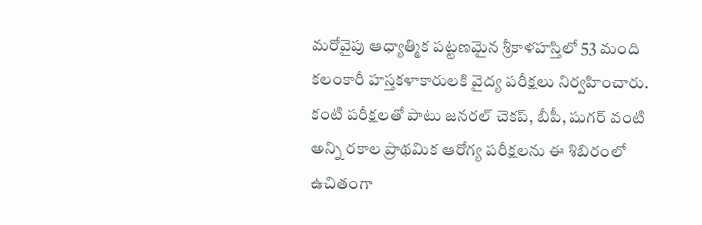మరోవైపు ఆధ్యాత్మిక పట్టణమైన శ్రీకాళహస్తిలో 53 మంది కలంకారీ హస్తకళాకారులకి వైద్య పరీక్షలు నిర్వహించారు. కంటి పరీక్షలతో పాటు జనరల్ చెకప్, బీపీ, షుగర్ వంటి అన్ని రకాల ప్రాథమిక ఆరోగ్య పరీక్షలను ఈ శిబిరంలో ఉచితంగా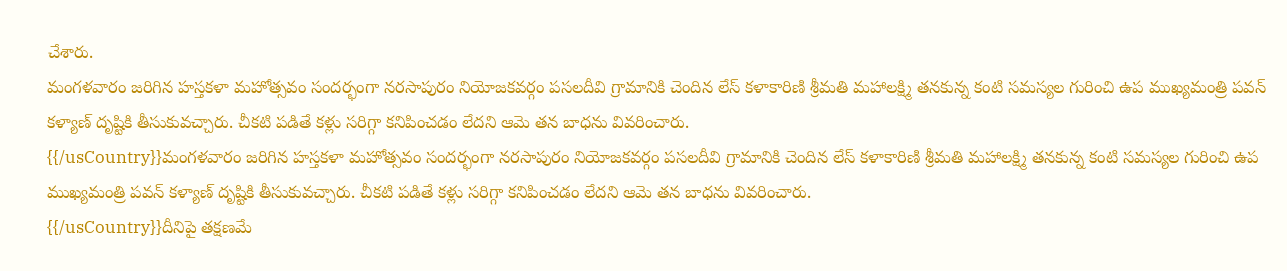చేశారు.
మంగళవారం జరిగిన హస్తకళా మహోత్సవం సందర్భంగా నరసాపురం నియోజకవర్గం పసలదీవి గ్రామానికి చెందిన లేస్ కళాకారిణి శ్రీమతి మహాలక్ష్మి తనకున్న కంటి సమస్యల గురించి ఉప ముఖ్యమంత్రి పవన్ కళ్యాణ్ దృష్టికి తీసుకువచ్చారు. చీకటి పడితే కళ్లు సరిగ్గా కనిపించడం లేదని ఆమె తన బాధను వివరించారు.
{{/usCountry}}మంగళవారం జరిగిన హస్తకళా మహోత్సవం సందర్భంగా నరసాపురం నియోజకవర్గం పసలదీవి గ్రామానికి చెందిన లేస్ కళాకారిణి శ్రీమతి మహాలక్ష్మి తనకున్న కంటి సమస్యల గురించి ఉప ముఖ్యమంత్రి పవన్ కళ్యాణ్ దృష్టికి తీసుకువచ్చారు. చీకటి పడితే కళ్లు సరిగ్గా కనిపించడం లేదని ఆమె తన బాధను వివరించారు.
{{/usCountry}}దీనిపై తక్షణమే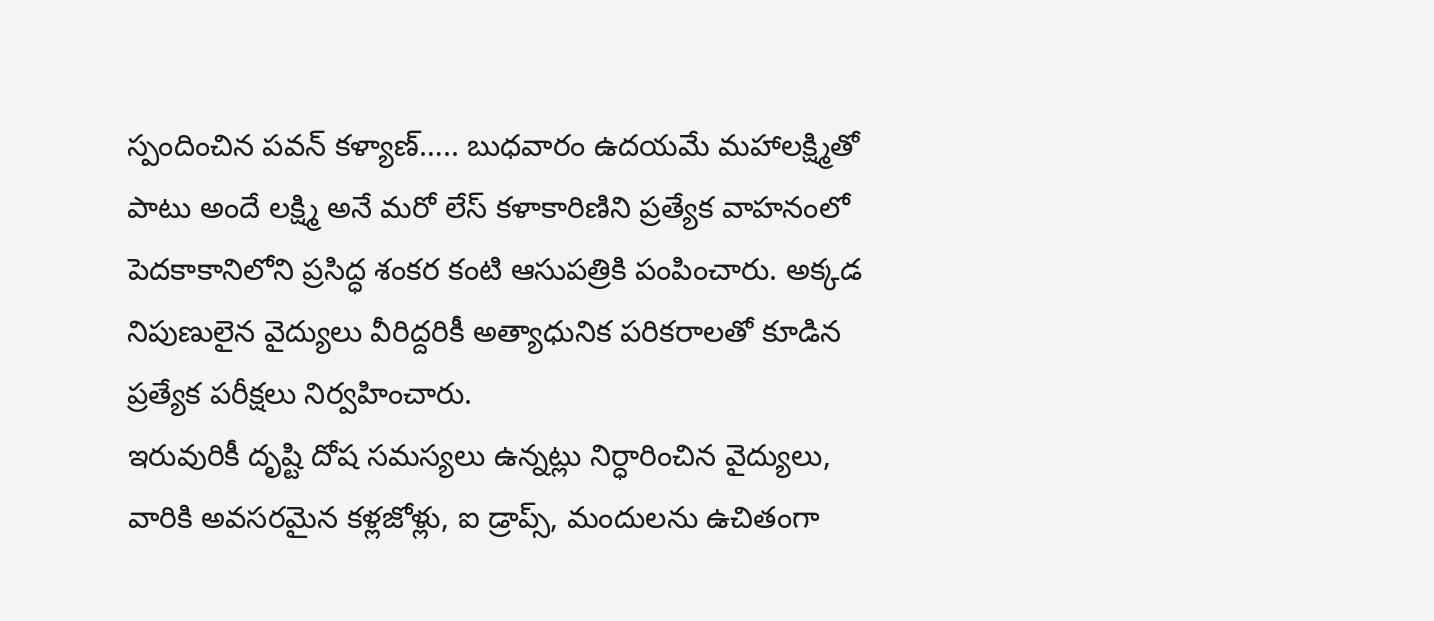స్పందించిన పవన్ కళ్యాణ్….. బుధవారం ఉదయమే మహాలక్ష్మితో పాటు అందే లక్ష్మి అనే మరో లేస్ కళాకారిణిని ప్రత్యేక వాహనంలో పెదకాకానిలోని ప్రసిద్ధ శంకర కంటి ఆసుపత్రికి పంపించారు. అక్కడ నిపుణులైన వైద్యులు వీరిద్దరికీ అత్యాధునిక పరికరాలతో కూడిన ప్రత్యేక పరీక్షలు నిర్వహించారు.
ఇరువురికీ దృష్టి దోష సమస్యలు ఉన్నట్లు నిర్ధారించిన వైద్యులు, వారికి అవసరమైన కళ్లజోళ్లు, ఐ డ్రాప్స్, మందులను ఉచితంగా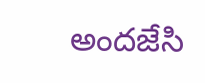అందజేసి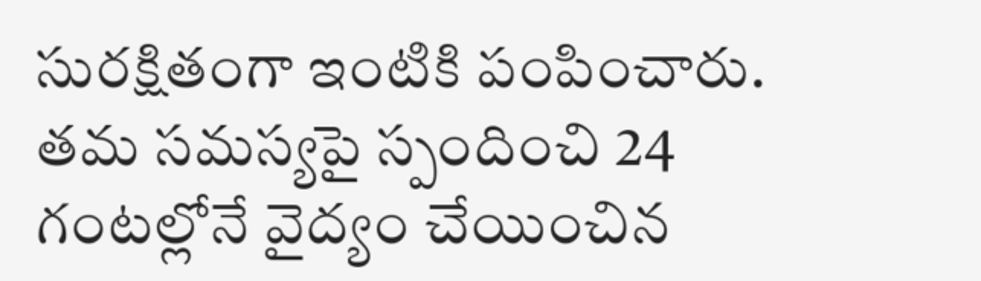సురక్షితంగా ఇంటికి పంపించారు. తమ సమస్యపై స్పందించి 24 గంటల్లోనే వైద్యం చేయించిన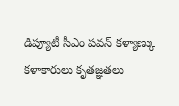డిప్యూటీ సీఎం పవన్ కళ్యాణ్కు కళాకారులు కృతజ్ఞతలు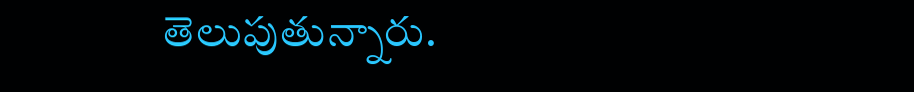తెలుపుతున్నారు.